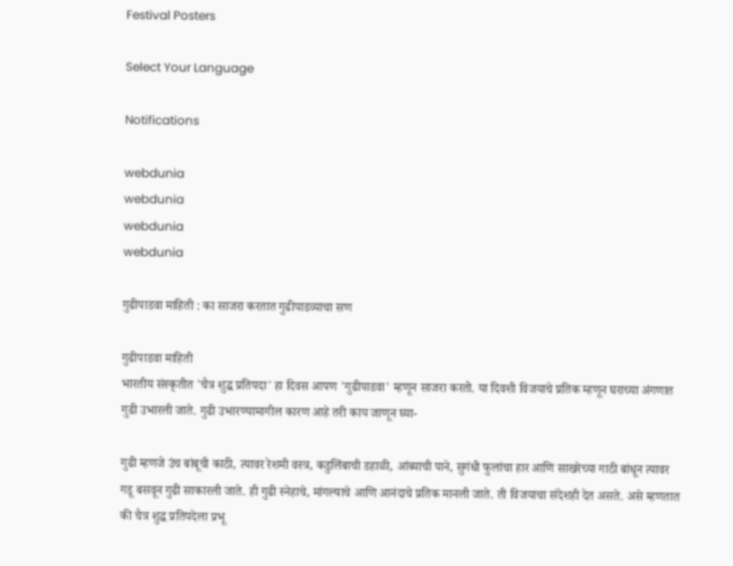Festival Posters

Select Your Language

Notifications

webdunia
webdunia
webdunia
webdunia

गुढीपाडवा माहिती : का साजरा करतात गुढीपाडव्याचा सण

गुढीपाडवा माहिती
भारतीय संस्कृतीत 'चैत्र शुद्ध प्रतिपदा' हा दिवस आपण 'गुढीपाडवा' म्हणून साजरा करतो. या दिवशी विजयाचे प्रतिक म्हणून घराच्या अंगणात गुढी उभारली जाते. गुढी उभारण्यामागील कारण आहे तरी काय जाणून घ्या-

गुढी म्हणजे उंच बांबूची काठी, त्यावर रेशमी वस्त्र, कडुलिंबाची डहाळी, आंब्याची पाने, सुगंधी फुलांचा हार आणि साखरेच्या गाठी बांधून त्यावर गडू बसवून गुढी साकारली जाते. ही गुढी स्नेहाचे, मांगल्याचे आणि आनंदाचे प्रतिक मानली जाते. ती विजयाचा संदेशही देत असते. असे म्हणतात की चैत्र शुद्ध प्रतिपदेला प्रभू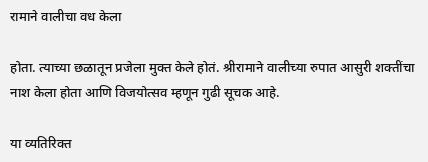रामाने वालीचा वध केला

होता. त्याच्या छळातून प्रजेला मुक्त केले होतं. श्रीरामाने वालीच्या रुपात आसुरी शक्तींचा नाश केला होता आणि विजयोत्सव म्हणून गुढी सूचक आहे.

या व्यतिरिक्त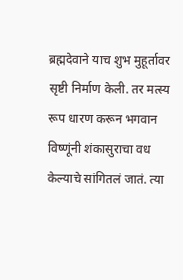ब्रह्मदेवाने याच शुभ मुहूर्तावर सृष्टी निर्माण केली. तर मत्स्य रूप धारण करून भगवान विष्णूंनी शंकासुराचा वध केल्याचे सांगितलं जातं. त्या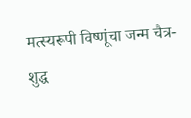मत्स्यरूपी विष्णूंचा जन्म चैत्र-शुद्ध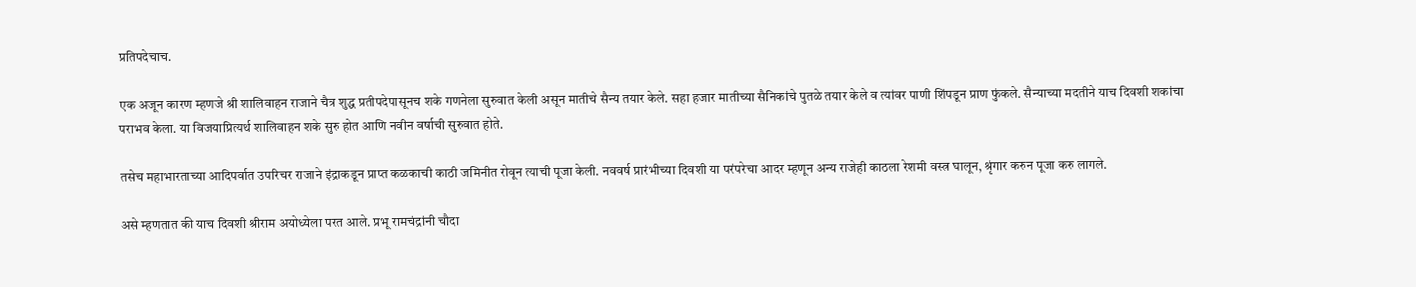प्रतिपदेचाच.

एक अजून कारण म्हणजे श्री शालिवाहन राजाने चैत्र शुद्ध प्रतीपदेपासूनच शके गणनेला सुरुवात केली असून मातीचे सैन्य तयार केले. सहा हजार मातीच्या सैनिकांचे पुतळे तयार केले व त्यांवर पाणी शिंपडून प्राण फुंकले. सैन्याच्या मदतीने याच दिवशी शकांचा पराभव केला. या विजयाप्रित्यर्थ शालिवाहन शके सुरु होत आणि नवीन वर्षाची सुरुवात होते.

तसेच महाभारताच्या आदिपर्वात उपरिचर राजाने इंद्राकडून प्राप्त कळकाची काठी जमिनीत रोवून त्याची पूजा केली. नववर्ष प्रारंभीच्या दिवशी या परंपरेचा आदर म्हणून अन्य राजेही काठला रेशमी वस्त्र घालून, श्रृंगार करुन पूजा करु लागले.

असे म्हणतात की याच दिवशी श्रीराम अयोध्येला परत आले. प्रभू रामचंद्रांनी चौदा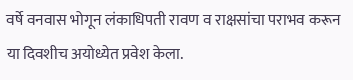वर्षे वनवास भोगून लंकाधिपती रावण व राक्षसांचा पराभव करून या दिवशीच अयोध्येत प्रवेश केला.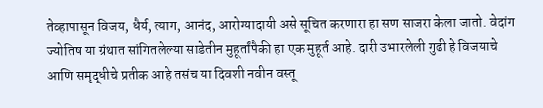तेव्हापासून विजय, धैर्य, त्याग, आनंद, आरोग्यादायी असे सूचित करणारा हा सण साजरा केला जातो. वेदांग ज्योतिष या ग्रंथात सांगितलेल्या साडेतीन मुहूर्तांपैकी हा एक मुहूर्त आहे. दारी उभारलेली गुढी हे विजयाचे आणि समृद्धीचे प्रतीक आहे तसंच या दिवशी नवीन वस्तू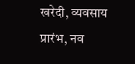खरेदी, व्यवसाय प्रारंभ, नव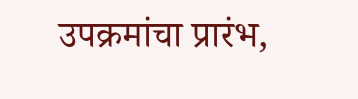उपक्रमांचा प्रारंभ,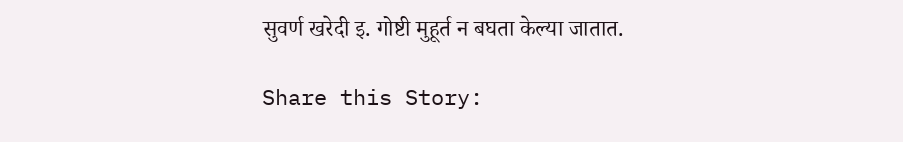सुवर्ण खरेदी इ. गोष्टी मुहूर्त न बघता केल्या जातात.

Share this Story: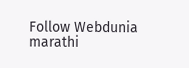Follow Webdunia marathi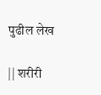पुढील लेख

|| शरीरी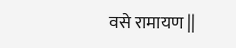वसे रामायण ||